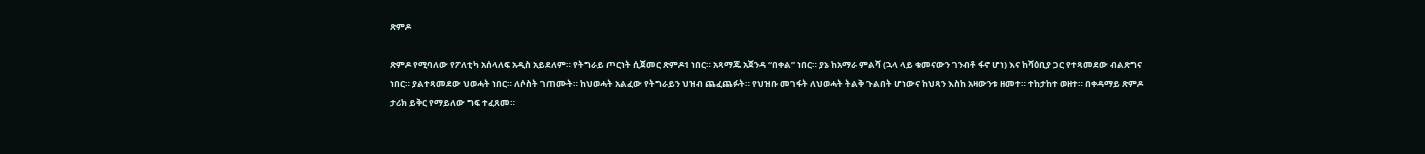ጽምዶ

ጽምዶ የሚባለው የፖለቲካ አሰላለፍ አዲስ አይደለም። የትግራይ ጦርነት ሲጀመር ጽምዶ1 ነበር። አጻማጁ አጀንዳ “በቀል” ነበር። ያኔ ከአማራ ምልሻ (ኋላ ላይ ቁመናውን ገንብቶ ፋኖ ሆነ) እና ከሻዕቢያ ጋር የተጻመደው ብልጽግና ነበር። ያልተጻመደው ህወሓት ነበር። ለሶስት ገጠሙት። ከህወሓት አልፈው የትግራይን ህዝብ ጨፈጨፉት። የህዝቡ መገፋት ለህወሓት ትልቅ ጉልበት ሆነውና ከህጻን እስከ አዛውንቱ ዘመተ። ተከታከተ ወዘተ። በቀዳማይ ጽምዶ ታሪክ ይቅር የማይለው ግፍ ተፈጸመ።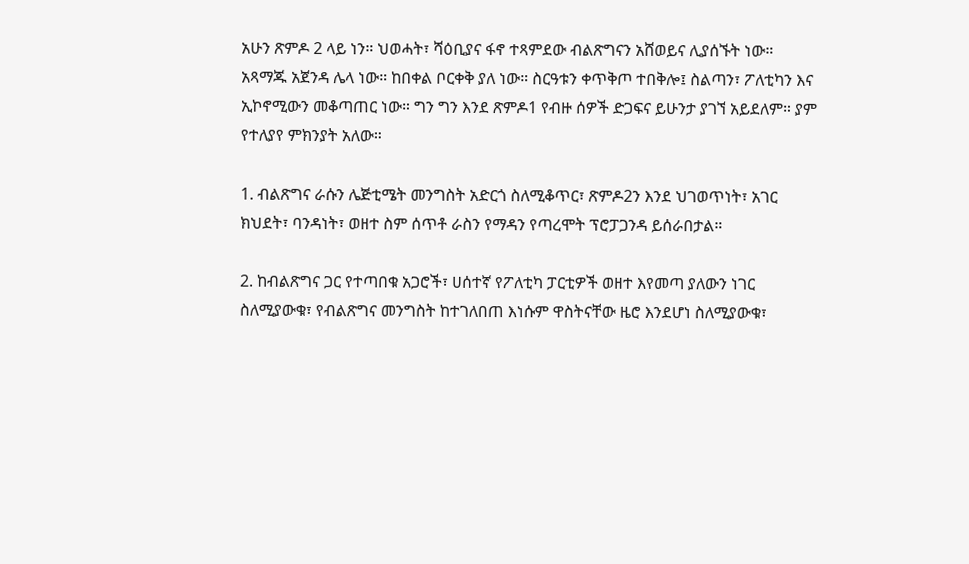አሁን ጽምዶ 2 ላይ ነን። ህወሓት፣ ሻዕቢያና ፋኖ ተጻምደው ብልጽግናን አሸወይና ሊያሰኙት ነው። አጻማጁ አጀንዳ ሌላ ነው። ከበቀል ቦርቀቅ ያለ ነው። ስርዓቱን ቀጥቅጦ ተበቅሎ፤ ስልጣን፣ ፖለቲካን እና ኢኮኖሚውን መቆጣጠር ነው። ግን ግን እንደ ጽምዶ1 የብዙ ሰዎች ድጋፍና ይሁንታ ያገኘ አይደለም። ያም የተለያየ ምክንያት አለው።

1. ብልጽግና ራሱን ሌጅቲሜት መንግስት አድርጎ ስለሚቆጥር፣ ጽምዶ2ን እንደ ህገወጥነት፣ አገር ክህደት፣ ባንዳነት፣ ወዘተ ስም ሰጥቶ ራስን የማዳን የጣረሞት ፕሮፓጋንዳ ይሰራበታል።

2. ከብልጽግና ጋር የተጣበቁ አጋሮች፣ ሀሰተኛ የፖለቲካ ፓርቲዎች ወዘተ እየመጣ ያለውን ነገር ስለሚያውቁ፣ የብልጽግና መንግስት ከተገለበጠ እነሱም ዋስትናቸው ዜሮ እንደሆነ ስለሚያውቁ፣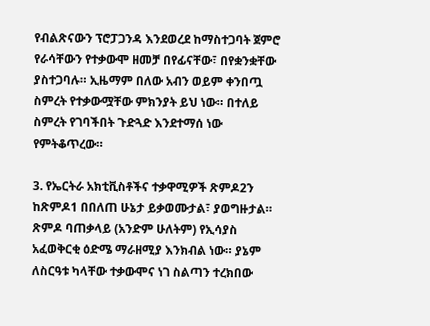የብልጽናውን ፕሮፓጋንዳ እንደወረደ ከማስተጋባት ጀምሮ የራሳቸውን የተቃውሞ ዘመቻ በየፊናቸው፣ በየቋንቋቸው ያስተጋባሉ። ኢዜማም በለው አብን ወይም ቀንበጧ ስምረት የተቃውሟቸው ምክንያት ይህ ነው። በተለይ ስምረት የገባችበት ጉድጓድ እንደተማሰ ነው የምትቆጥረው።

3. የኤርትራ አክቲቪስቶችና ተቃዋሚዎች ጽምዶ2ን ከጽምዶ1 በበለጠ ሁኔታ ይቃወሙታል፣ ያወግዙታል። ጽምዶ ባጠቃላይ (አንድም ሁለትም) የኢሳያስ አፈወቅርቂ ዕድሜ ማራዘሚያ እንክብል ነው። ያኔም ለስርዓቱ ካላቸው ተቃውሞና ነገ ስልጣን ተረክበው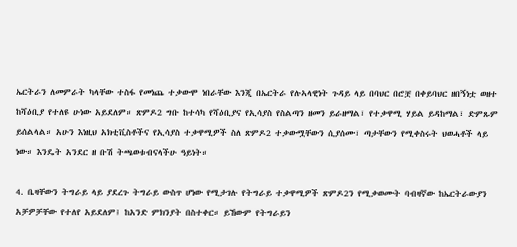ኤርትራን ለመምራት ካላቸው ተስፋ የመነጨ ተቃውሞ ነበራቸው እንጂ በኤርትራ የሉኣላዊነት ጉዳይ ላይ በባህር በሮቿ በቀይባህር ዘበኝነቷ ወዘተ ከሻዕቢያ የተለዩ ሁነው አይደለም። ጽምዶ2 ግቡ ከተሳካ የሻዕቢያና የኢሳያስ የስልጣን ዘመን ይራዘማል፣ የተቃዋሚ ሃይል ይዳከማል፣ ድምጹም ይሰልላል። አሁን እነዚህ አክቲቪስቶችና የኢሳያስ ተቃዋሚዎች ስለ ጽምዶ2 ተቃውሟቸውን ሲያሰሙ፣ ጣታቸውን የሚቀስሩት ህወሓቶች ላይ ነው። እንዴት አንደር ዘ ቡሽ ትጫወቱብናላችሁ ዓይነት።

4. ቤዛቸውን ትግራይ ላይ ያደረጉ ትግራይ ውስጥ ሆነው የሚታገሉ የትግራይ ተቃዋሚዎች ጽምዶ2ን የሚቃወሙት ባብዛኛው ከኤርትራውያን አቻዎቻቸው የተለየ አይደለም፤ ከአንድ ምክንያት በስተቀር። ይኸውም የትግራይን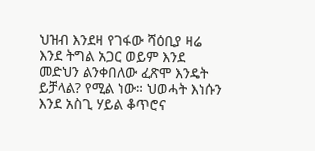ህዝብ እንደዛ የገፋው ሻዕቢያ ዛሬ እንደ ትግል አጋር ወይም እንደ መድህን ልንቀበለው ፈጽሞ እንዴት ይቻላል? የሚል ነው። ህወሓት እነሱን እንደ አስጊ ሃይል ቆጥሮና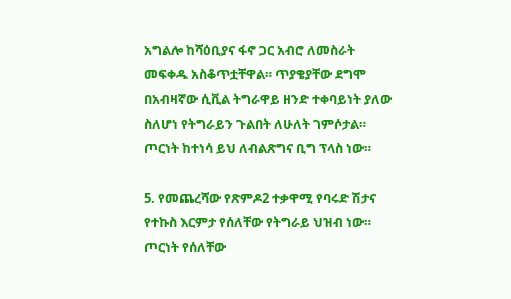አግልሎ ከሻዕቢያና ፋኖ ጋር አብሮ ለመስራት መፍቀዱ አስቆጥቷቸዋል። ጥያቄያቸው ደግሞ በአብዛኛው ሲቪል ትግራዋይ ዘንድ ተቀባይነት ያለው ስለሆነ የትግራይን ጉልበት ለሁለት ገምሶታል። ጦርነት ከተነሳ ይህ ለብልጽግና ቢግ ፕላስ ነው።

5. የመጨረሻው የጽምዶ2 ተቃዋሚ የባሩድ ሽታና የተኩስ እርምታ የሰለቸው የትግራይ ህዝብ ነው። ጦርነት የሰለቸው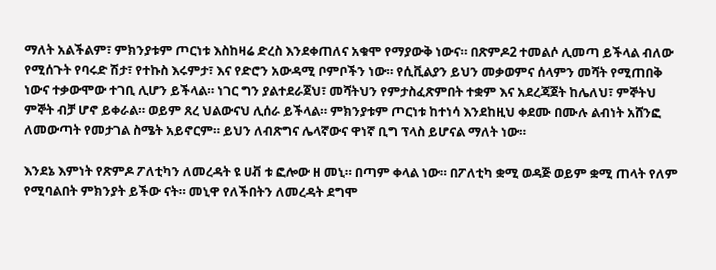ማለት አልችልም፣ ምክንያቱም ጦርነቱ እስከዛሬ ድረስ እንደቀጠለና አቁሞ የማያውቅ ነውና። በጽምዶ2 ተመልሶ ሊመጣ ይችላል ብለው የሚሰጉት የባሩድ ሽታ፣ የተኩስ እሩምታ፣ እና የድሮን አውዳሚ ቦምቦችን ነው። የሲቪልያን ይህን መቃወምና ሰላምን መሻት የሚጠበቅ ነውና ተቃውሞው ተገቢ ሊሆን ይችላል። ነገር ግን ያልተደራጀህ፣ መሻትህን የምታስፈጽምበት ተቋም እና አደረጃጀት ከሌለህ፣ ምኞትህ ምኞት ብቻ ሆኖ ይቀራል። ወይም ጸረ ህልውናህ ሊሰራ ይችላል። ምክንያቱም ጦርነቱ ከተነሳ እንደከዚህ ቀደሙ በሙሉ ልብነት አሸንፎ ለመውጣት የመታገል ስሜት አይኖርም። ይህን ለብጽግና ሌላኛውና ዋነኛ ቢግ ፕላስ ይሆናል ማለት ነው።

እንደኔ እምነት የጽምዶ ፖለቲካን ለመረዳት ዩ ሀቭ ቱ ፎሎው ዘ መኒ። በጣም ቀላል ነው። በፖለቲካ ቋሚ ወዳጅ ወይም ቋሚ ጠላት የለም የሚባልበት ምክንያት ይችው ናት። መኒዋ የለችበትን ለመረዳት ደግሞ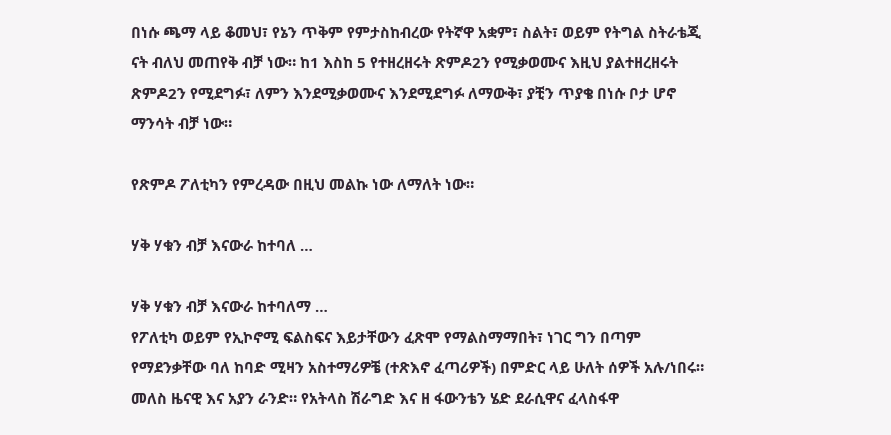በነሱ ጫማ ላይ ቆመህ፣ የኔን ጥቅም የምታስከብረው የትኛዋ አቋም፣ ስልት፣ ወይም የትግል ስትራቴጂ ናት ብለህ መጠየቅ ብቻ ነው። ከ1 እስከ 5 የተዘረዘሩት ጽምዶ2ን የሚቃወሙና እዚህ ያልተዘረዘሩት ጽምዶ2ን የሚደግፉ፣ ለምን እንደሚቃወሙና እንደሚደግፉ ለማውቅ፣ ያቺን ጥያቄ በነሱ ቦታ ሆኖ ማንሳት ብቻ ነው።

የጽምዶ ፖለቲካን የምረዳው በዚህ መልኩ ነው ለማለት ነው።

ሃቅ ሃቁን ብቻ እናውራ ከተባለ …

ሃቅ ሃቁን ብቻ እናውራ ከተባለማ …
የፖለቲካ ወይም የኢኮኖሚ ፍልስፍና እይታቸውን ፈጽሞ የማልስማማበት፣ ነገር ግን በጣም የማደንቃቸው ባለ ከባድ ሚዛን አስተማሪዎቼ (ተጽእኖ ፈጣሪዎች) በምድር ላይ ሁለት ሰዎች አሉ/ነበሩ። መለስ ዜናዊ እና አያን ራንድ። የአትላስ ሽራግድ እና ዘ ፋውንቴን ሄድ ደራሲዋና ፈላስፋዋ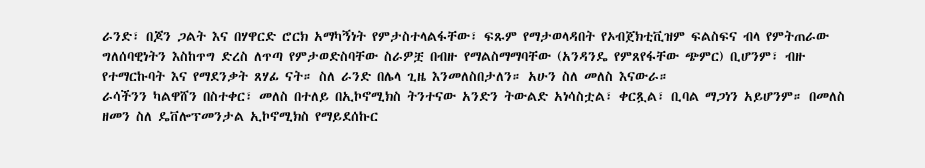ራንድ፣ በጆን ጋልት እና በሃዋርድ ሮርክ አማካኝነት የምታስተላልፋቸው፣ ፍጹም የማታወላዳበት የኦብጀክቲቪዝም ፍልስፍና ብላ የምትጠራው ግለሰባዊነትን እስከጥግ ድረስ ለጥጣ የምታወድስባቸው ስራዎቿ በብዙ የማልስማማባቸው (አንዳንዴ የምጸየፋቸው ጭምር) ቢሆንም፣ ብዙ የተማርኩባት እና የማደንቃት ጸሃፊ ናት። ስለ ራንድ በሌላ ጊዜ እንመለስበታለን። አሁን ስለ መለስ እናውራ።
ራሳችንን ካልዋሸን በስተቀር፣ መለስ በተለይ በኢኮኖሚክስ ትንተናው አንድን ትውልድ አነሳስቷል፣ ቀርጿል፣ ቢባል ማጋነን አይሆንም። በመለስ ዘመን ስለ ዴቨሎፕመንታል ኢኮኖሚክስ የማይደሰኩር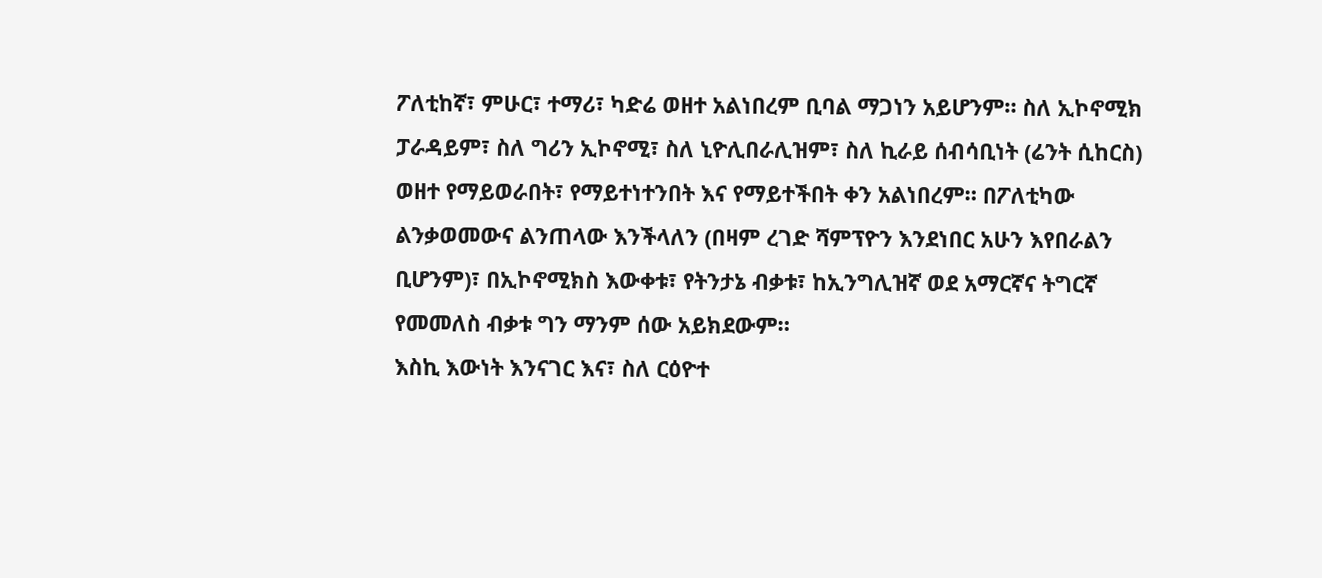ፖለቲከኛ፣ ምሁር፣ ተማሪ፣ ካድሬ ወዘተ አልነበረም ቢባል ማጋነን አይሆንም። ስለ ኢኮኖሚክ ፓራዳይም፣ ስለ ግሪን ኢኮኖሚ፣ ስለ ኒዮሊበራሊዝም፣ ስለ ኪራይ ሰብሳቢነት (ሬንት ሲከርስ) ወዘተ የማይወራበት፣ የማይተነተንበት እና የማይተችበት ቀን አልነበረም። በፖለቲካው ልንቃወመውና ልንጠላው እንችላለን (በዛም ረገድ ሻምፕዮን እንደነበር አሁን እየበራልን ቢሆንም)፣ በኢኮኖሚክስ እውቀቱ፣ የትንታኔ ብቃቱ፣ ከኢንግሊዝኛ ወደ አማርኛና ትግርኛ የመመለስ ብቃቱ ግን ማንም ሰው አይክደውም።
እስኪ እውነት እንናገር እና፣ ስለ ርዕዮተ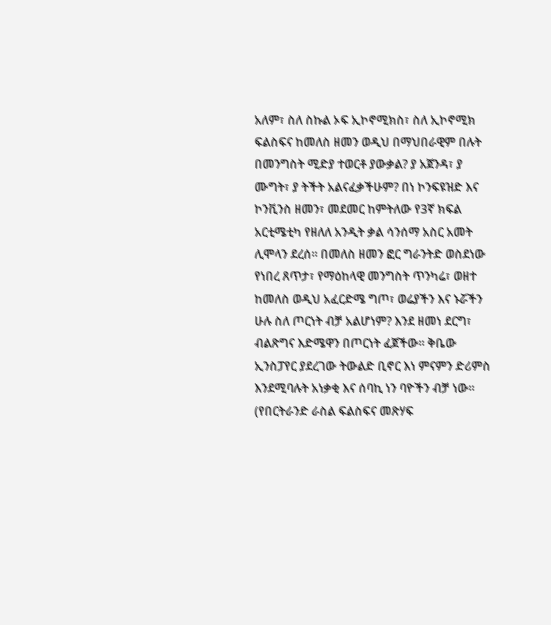አለም፣ ስለ ስኩል ኦፍ ኢኮኖሚክስ፣ ስለ ኢኮኖሚክ ፍልስፍና ከመለስ ዘመን ወዲህ በማህበራዊም በሉት በመንግስት ሚድያ ተወርቶ ያውቃል? ያ አጀንዳ፣ ያ ሙግት፣ ያ ትችት አልናፈቃችሁም? በነ ኮንፍዩዝድ እና ኮንቪንስ ዘመን፣ መደመር ከምትለው የ3ኛ ክፍል አርቲሜቲካ የዘለለ አንዲት ቃል ሳንሰማ አስር አመት ሊሞላን ደረሰ። በመለስ ዘመን ፎር ግራንትድ ወስደነው የነበረ ጸጥታ፣ የማዕከላዊ መንግስት ጥንካሬ፣ ወዘተ ከመለስ ወዲህ አፈርድሜ ግጦ፣ ወሬያችን እና ኑሯችን ሁሉ ስለ ጦርነት ብቻ አልሆነም? እንደ ዘመነ ደርግ፣ ብልጽግና እድሜዋን በጦርነት ፈጀችው። ቅቤው ኢንስፓየር ያደረገው ትውልድ ቢኖር እነ ምናምን ድሪምስ እንደሚባሉት አነቃቂ እና ሰባኪ ነን ባዮችን ብቻ ነው። (የበርትራንድ ራስል ፍልስፍና መጽሃፍ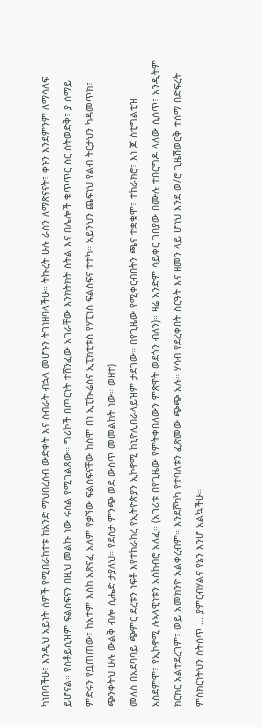ካነበባችሁ፣ እንዲህ አይነት ሰዎች የሚበራከተቱ ከአንድ ማህበረሰብ ውድቀት እና ስብራት ብኋላ መሆኑን ትገነዘባላችሁ። ትኩረት ሁሉ ራስን ለማጽናናት፣ ቀኑን እንደምንም ለማሳለፍ ይሆናል። የስቶይሲዝም ፍልስፍናን በዚህ መልኩ ነው ሩስል የሚገልጸው። ግሪኮች በጦርነት ተሸንፈው አገራቸው እንክትክት ስትል እና በሌሎች ቁጥጥር ስር ስትወድቅ፣ ያ ሰማይ ምድሩን የቧጠጠው፣ ከአተም እስከ አጽናፈ አለም የቃኘው ፍልስፍናቸው ከስሞ በነ ኢፒኲሬስና ኢፒክቲቱስ የሃፒነስ ፍልስፍና ተተካ። አይንህን ጨፍነህ የልብ ትርታህን ካዳመጥክ፣ ጭንቀትህ ሁሉ ውልቅ ብሎ ሲሔድ ታያለህ። የደስታ ምንጭ ወደ ውስጥ መመልከት ነው። ወዘተ)
መለስ በአደባባይ ጭምር ደረቱን ነፍቶ እየተከራከረ የኢትዮጵያን ኢኮኖሚ ከኒዮሊበራላይዝም ታደገው። በየጊዜው የሚቀርብበትን ጫና ተቋቁሞ፣ ተከራክሮ፣ እነ ጆ ስቲግልቲዝ አስደምሞ፣ የኢኮኖሚ ሉኣላዊነቱን አስከብሮ አለፈ። (አገሪቱ በየጊዜው የምትቀበለውን ምጽዋት ወደጎን ብለን)። ዛሬ አንድም ሳይቀር ገበያው በሙሉ ተበርግዶ ላለው ሲሰጥ፣ አንዲትም ክርክር አልተደረገም፣ ወይ አመክንዮ አልቀረብም። እንደሾካካ የተባለቱን ፈጽመው ጭጭ አሉ። ሃሳብ የደረቀበት ስርዓት እና ዘመን ላይ ሆነህ እንደ ወ/ሮ ጊዜሽወርቅ ተሰማ በድፍረት ምስክርነትህን ስትሰጥ … ያምርብሃልና የኔን እንሆ አልኳችሁ።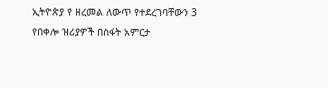ኢትዮጵያ የ ዘረመል ለውጥ የተደረገባቸውን 3 የበቀሎ ዝሪያዎች በስፋት አምርታ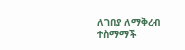ለገበያ ለማቅረብ ተስማማች